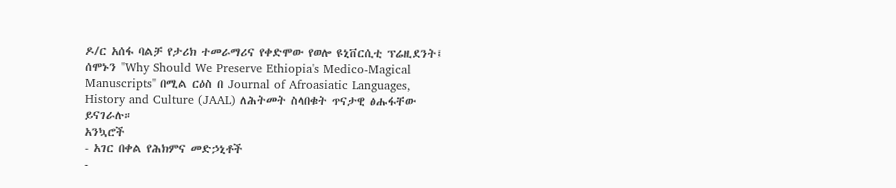ዶ/ር አሰፋ ባልቻ የታሪክ ተመራማሪና የቀድሞው የወሎ ዩኒቨርሲቲ ፕሬዚደንት፤ ሰሞኑን "Why Should We Preserve Ethiopia's Medico-Magical Manuscripts" በሚል ርዕስ በ Journal of Afroasiatic Languages, History and Culture (JAAL) ለሕትመት ስላበቁት ጥናታዊ ፅሑፋቸው ይናገራሉ።
አንኳሮች
- አገር በቀል የሕክምና መድኃኒቶች
-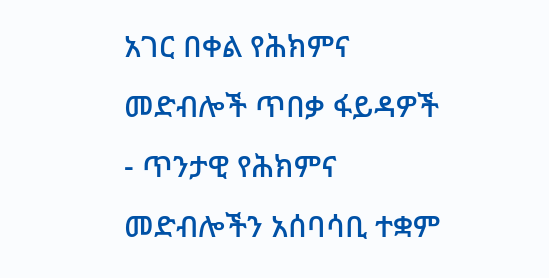አገር በቀል የሕክምና መድብሎች ጥበቃ ፋይዳዎች
- ጥንታዊ የሕክምና መድብሎችን አሰባሳቢ ተቋም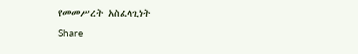የመመሥረት አስፈላጊነት
Share